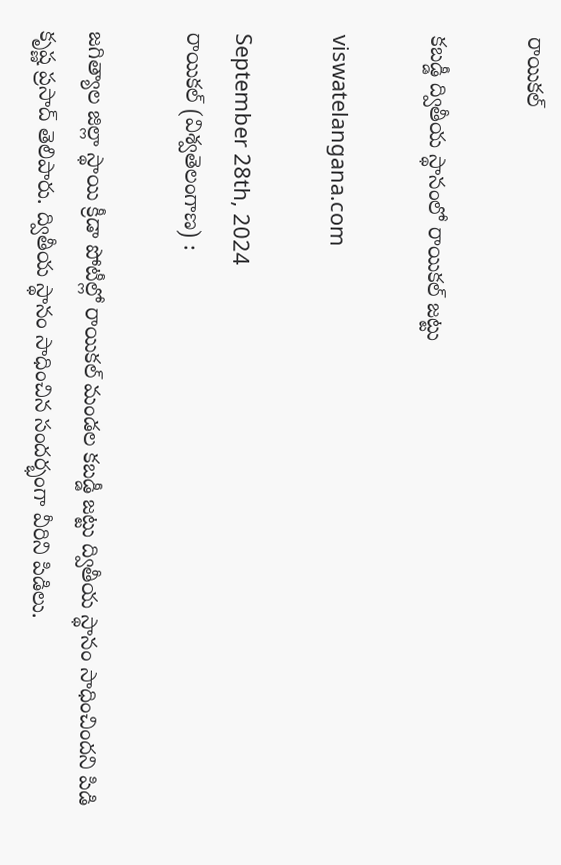రాయికల్

కబడ్డీ ద్వితీయ స్థానంలో రాయికల్ జట్టు

viswatelangana.com

September 28th, 2024
రాయికల్ (విశ్వతెలంగాణ) :

జగిత్యాల జిల్లా స్థాయి క్రీడా పోటీల్లో రాయికల్ మండల కబడ్డీ జట్టు ద్వితీయ స్థానం సాధించిందని పిడి కృష్ణ ప్రసాద్ తెలిపారు. ద్వితీయ స్థానం సాధించిన సందర్భంగా వీరిని పిడిలు.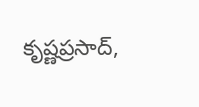కృష్ణప్రసాద్,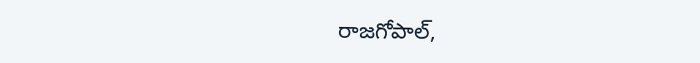రాజగోపాల్,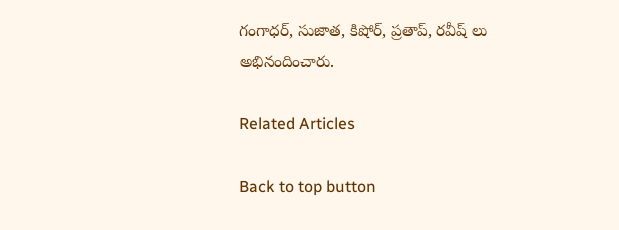గంగాధర్, సుజాత, కిషోర్, ప్రతాప్, రవీష్ లు అభినందించారు.

Related Articles

Back to top button